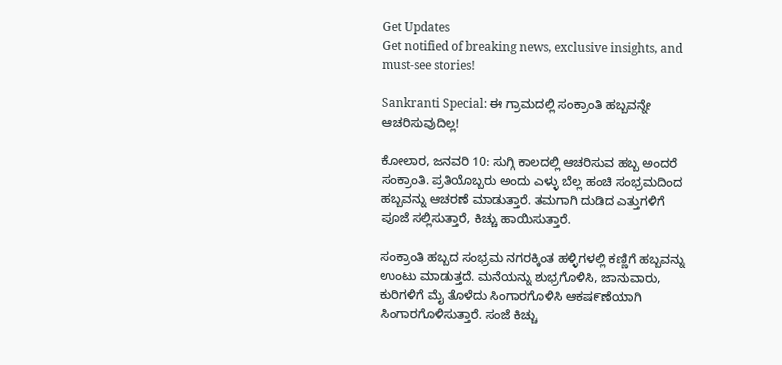Get Updates
Get notified of breaking news, exclusive insights, and must-see stories!

Sankranti Special: ಈ ಗ್ರಾಮದಲ್ಲಿ ಸಂಕ್ರಾಂತಿ ಹಬ್ಬವನ್ನೇ ಆಚರಿಸುವುದಿಲ್ಲ!

ಕೋಲಾರ, ಜನವರಿ 10: ಸುಗ್ಗಿ ಕಾಲದಲ್ಲಿ ಆಚರಿಸುವ ಹಬ್ಬ ಅಂದರೆ ಸಂಕ್ರಾಂತಿ. ಪ್ರತಿಯೊಬ್ಬರು ಅಂದು ಎಳ್ಳು ಬೆಲ್ಲ ಹಂಚಿ ಸಂಭ್ರಮದಿಂದ ಹಬ್ಬವನ್ನು ಆಚರಣೆ ಮಾಡುತ್ತಾರೆ. ತಮಗಾಗಿ ದುಡಿದ ಎತ್ತುಗಳಿಗೆ ಪೂಜೆ ಸಲ್ಲಿಸುತ್ತಾರೆ, ಕಿಚ್ಚು ಹಾಯಿಸುತ್ತಾರೆ.

ಸಂಕ್ರಾಂತಿ ಹಬ್ಬದ ಸಂಭ್ರಮ ನಗರಕ್ಕಿಂತ ಹಳ್ಳಿಗಳಲ್ಲಿ ಕಣ್ಣಿಗೆ ಹಬ್ಬವನ್ನು ಉಂಟು ಮಾಡುತ್ತದೆ. ಮನೆಯನ್ನು ಶುಭ್ರಗೊಳಿಸಿ, ಜಾನುವಾರು, ಕುರಿಗಳಿಗೆ ಮೈ ತೊಳೆದು ಸಿಂಗಾರಗೊಳಿಸಿ ಆಕಷ೯ಣೆಯಾಗಿ ಸಿಂಗಾರಗೊಳಿಸುತ್ತಾರೆ. ಸಂಜೆ ಕಿಚ್ಚು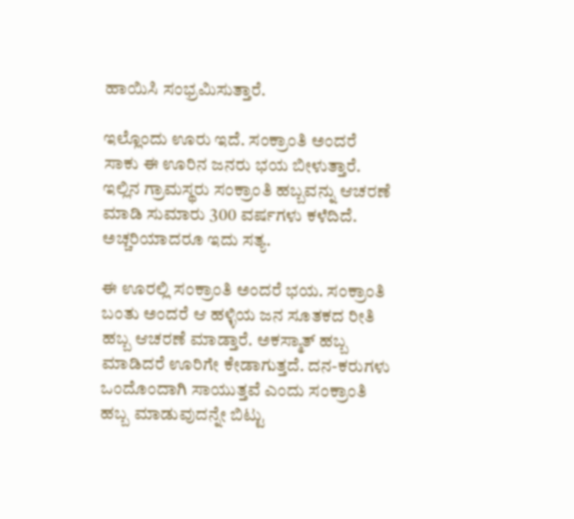ಹಾಯಿಸಿ ಸಂಭ್ರಮಿಸುತ್ತಾರೆ.

ಇಲ್ಲೊಂದು ಊರು ಇದೆ. ಸಂಕ್ರಾಂತಿ ಅಂದರೆ ಸಾಕು ಈ ಊರಿನ ಜನರು ಭಯ ಬೀಳುತ್ತಾರೆ. ಇಲ್ಲಿನ ಗ್ರಾಮಸ್ಥರು ಸಂಕ್ರಾಂತಿ ಹಬ್ಬವನ್ನು ಆಚರಣೆ ಮಾಡಿ ಸುಮಾರು 300 ವರ್ಷಗಳು ಕಳೆದಿದೆ. ಅಚ್ಚರಿಯಾದರೂ ಇದು ಸತ್ಯ.

ಈ ಊರಲ್ಲಿ ಸಂಕ್ರಾಂತಿ ಅಂದರೆ ಭಯ. ಸಂಕ್ರಾಂತಿ ಬಂತು ಅಂದರೆ ಆ ಹಳ್ಳಿಯ ಜನ ಸೂತಕದ ರೀತಿ ಹಬ್ಬ ಆಚರಣೆ ಮಾಡ್ತಾರೆ. ಅಕಸ್ಮಾತ್ ಹಬ್ಬ ಮಾಡಿದರೆ ಊರಿಗೇ ಕೇಡಾಗುತ್ತದೆ. ದನ-ಕರುಗಳು ಒಂದೊಂದಾಗಿ ಸಾಯುತ್ತವೆ ಎಂದು ಸಂಕ್ರಾಂತಿ ಹಬ್ಬ ಮಾಡುವುದನ್ನೇ ಬಿಟ್ಟು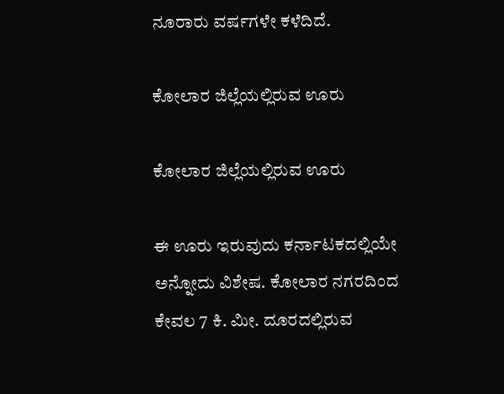ನೂರಾರು ವರ್ಷಗಳೇ ಕಳೆದಿದೆ.

ಕೋಲಾರ ಜಿಲ್ಲೆಯಲ್ಲಿರುವ ಊರು

ಕೋಲಾರ ಜಿಲ್ಲೆಯಲ್ಲಿರುವ ಊರು

ಈ ಊರು ಇರುವುದು ಕರ್ನಾಟಕದಲ್ಲಿಯೇ ಅನ್ನೋದು ವಿಶೇಷ. ಕೋಲಾರ ನಗರದಿಂದ ಕೇವಲ 7 ಕಿ. ಮೀ. ದೂರದಲ್ಲಿರುವ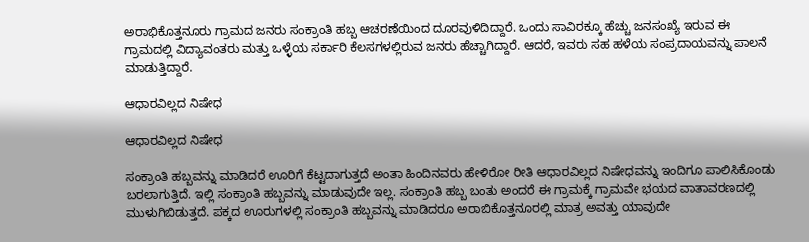ಅರಾಭಿಕೊತ್ತನೂರು ಗ್ರಾಮದ ಜನರು ಸಂಕ್ರಾಂತಿ ಹಬ್ಬ ಆಚರಣೆಯಿಂದ ದೂರವುಳಿದಿದ್ದಾರೆ. ಒಂದು ಸಾವಿರಕ್ಕೂ ಹೆಚ್ಚು ಜನಸಂಖ್ಯೆ ಇರುವ ಈ ಗ್ರಾಮದಲ್ಲಿ ವಿದ್ಯಾವಂತರು ಮತ್ತು ಒಳ್ಳೆಯ ಸರ್ಕಾರಿ ಕೆಲಸಗಳಲ್ಲಿರುವ ಜನರು ಹೆಚ್ಚಾಗಿದ್ದಾರೆ. ಆದರೆ, ಇವರು ಸಹ ಹಳೆಯ ಸಂಪ್ರದಾಯವನ್ನು ಪಾಲನೆ ಮಾಡುತ್ತಿದ್ದಾರೆ.

ಆಧಾರವಿಲ್ಲದ ನಿಷೇಧ

ಆಧಾರವಿಲ್ಲದ ನಿಷೇಧ

ಸಂಕ್ರಾಂತಿ ಹಬ್ಬವನ್ನು ಮಾಡಿದರೆ ಊರಿಗೆ ಕೆಟ್ಟದಾಗುತ್ತದೆ ಅಂತಾ ಹಿಂದಿನವರು ಹೇಳಿರೋ ರೀತಿ ಆಧಾರವಿಲ್ಲದ ನಿಷೇಧವನ್ನು ಇಂದಿಗೂ ಪಾಲಿಸಿಕೊಂಡು ಬರಲಾಗುತ್ತಿದೆ. ಇಲ್ಲಿ ಸಂಕ್ರಾಂತಿ ಹಬ್ಬವನ್ನು ಮಾಡುವುದೇ ಇಲ್ಲ. ಸಂಕ್ರಾಂತಿ ಹಬ್ಬ ಬಂತು ಅಂದರೆ ಈ ಗ್ರಾಮಕ್ಕೆ ಗ್ರಾಮವೇ ಭಯದ ವಾತಾವರಣದಲ್ಲಿ ಮುಳುಗಿಬಿಡುತ್ತದೆ. ಪಕ್ಕದ ಊರುಗಳಲ್ಲಿ ಸಂಕ್ರಾಂತಿ ಹಬ್ಬವನ್ನು ಮಾಡಿದರೂ ಅರಾಬಿಕೊತ್ತನೂರಲ್ಲಿ ಮಾತ್ರ ಅವತ್ತು ಯಾವುದೇ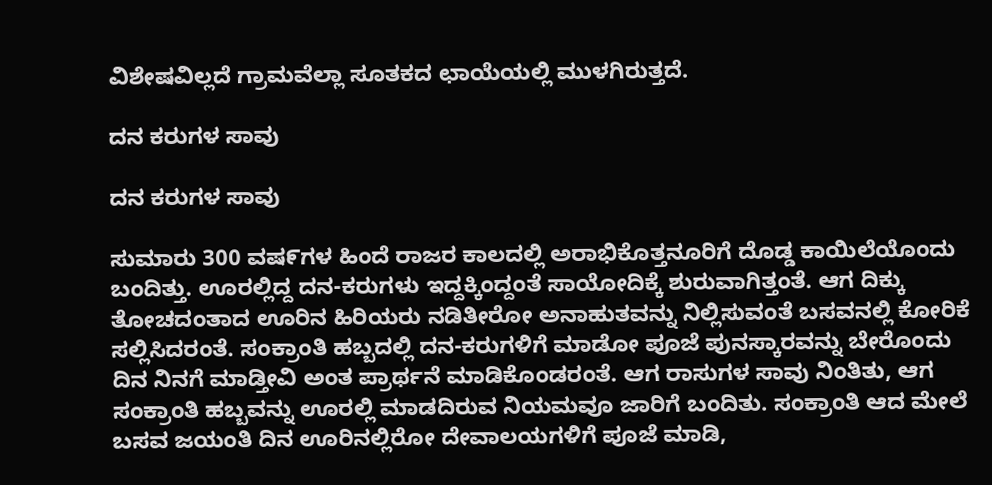ವಿಶೇಷವಿಲ್ಲದೆ ಗ್ರಾಮವೆಲ್ಲಾ ಸೂತಕದ ಛಾಯೆಯಲ್ಲಿ ಮುಳಗಿರುತ್ತದೆ.

ದನ ಕರುಗಳ ಸಾವು

ದನ ಕರುಗಳ ಸಾವು

ಸುಮಾರು 300 ವಷ೯ಗಳ ಹಿಂದೆ ರಾಜರ ಕಾಲದಲ್ಲಿ ಅರಾಭಿಕೊತ್ತನೂರಿಗೆ ದೊಡ್ಡ ಕಾಯಿಲೆಯೊಂದು ಬಂದಿತ್ತು. ಊರಲ್ಲಿದ್ದ ದನ-ಕರುಗಳು ಇದ್ದಕ್ಕಿಂದ್ದಂತೆ ಸಾಯೋದಿಕ್ಕೆ ಶುರುವಾಗಿತ್ತಂತೆ. ಆಗ ದಿಕ್ಕು ತೋಚದಂತಾದ ಊರಿನ ಹಿರಿಯರು ನಡಿತೀರೋ ಅನಾಹುತವನ್ನು ನಿಲ್ಲಿಸುವಂತೆ ಬಸವನಲ್ಲಿ ಕೋರಿಕೆ ಸಲ್ಲಿಸಿದರಂತೆ. ಸಂಕ್ರಾಂತಿ ಹಬ್ಬದಲ್ಲಿ ದನ-ಕರುಗಳಿಗೆ ಮಾಡೋ ಪೂಜೆ ಪುನಸ್ಕಾರವನ್ನು ಬೇರೊಂದು ದಿನ ನಿನಗೆ ಮಾಡ್ತೀವಿ ಅಂತ ಪ್ರಾರ್ಥನೆ ಮಾಡಿಕೊಂಡರಂತೆ. ಆಗ ರಾಸುಗಳ ಸಾವು ನಿಂತಿತು, ಆಗ ಸಂಕ್ರಾಂತಿ ಹಬ್ಬವನ್ನು ಊರಲ್ಲಿ ಮಾಡದಿರುವ ನಿಯಮವೂ ಜಾರಿಗೆ ಬಂದಿತು. ಸಂಕ್ರಾಂತಿ ಆದ ಮೇಲೆ ಬಸವ ಜಯಂತಿ ದಿನ ಊರಿನಲ್ಲಿರೋ ದೇವಾಲಯಗಳಿಗೆ ಪೂಜೆ ಮಾಡಿ,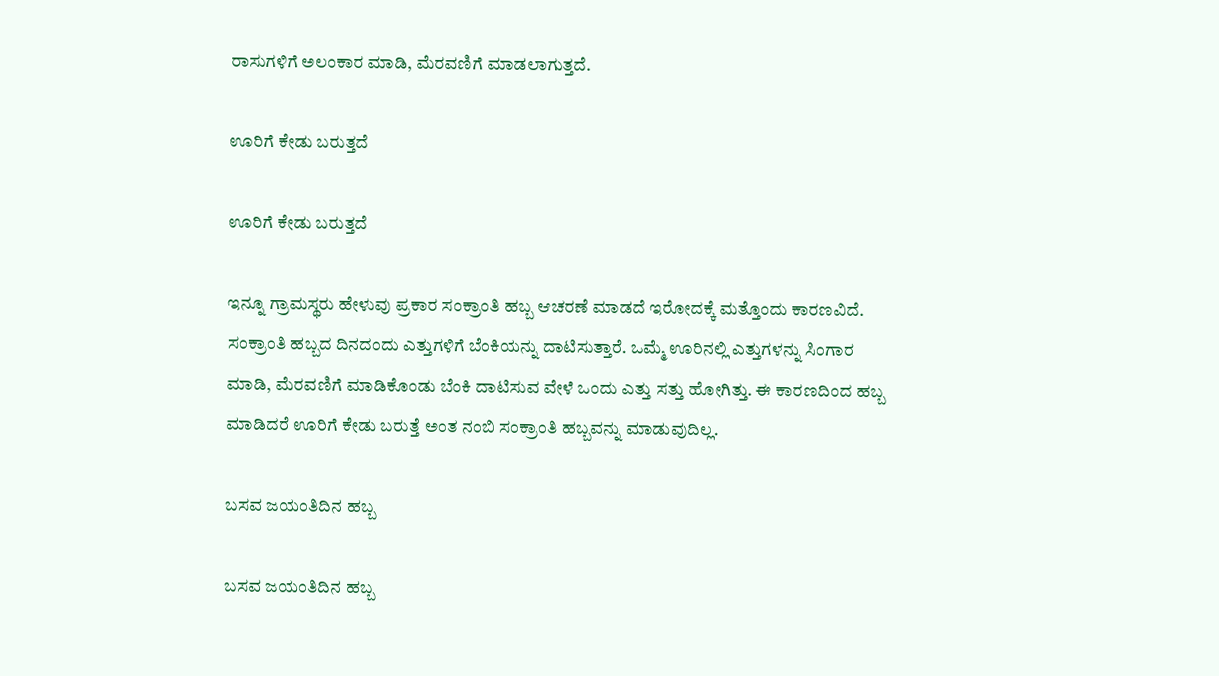ರಾಸುಗಳಿಗೆ ಅಲಂಕಾರ ಮಾಡಿ, ಮೆರವಣಿಗೆ ಮಾಡಲಾಗುತ್ತದೆ.

ಊರಿಗೆ ಕೇಡು ಬರುತ್ತದೆ

ಊರಿಗೆ ಕೇಡು ಬರುತ್ತದೆ

ಇನ್ನೂ ಗ್ರಾಮಸ್ಥರು ಹೇಳುವು ಪ್ರಕಾರ ಸಂಕ್ರಾಂತಿ ಹಬ್ಬ ಆಚರಣೆ ಮಾಡದೆ ಇರೋದಕ್ಕೆ ಮತ್ತೊಂದು ಕಾರಣವಿದೆ. ಸಂಕ್ರಾಂತಿ ಹಬ್ಬದ ದಿನದಂದು ಎತ್ತುಗಳಿಗೆ ಬೆಂಕಿಯನ್ನು ದಾಟಿಸುತ್ತಾರೆ. ಒಮ್ಮೆ ಊರಿನಲ್ಲಿ ಎತ್ತುಗಳನ್ನು ಸಿಂಗಾರ ಮಾಡಿ, ಮೆರವಣಿಗೆ ಮಾಡಿಕೊಂಡು ಬೆಂಕಿ ದಾಟಿಸುವ ವೇಳೆ ಒಂದು ಎತ್ತು ಸತ್ತು ಹೋಗಿತ್ತು. ಈ ಕಾರಣದಿಂದ ಹಬ್ಬ ಮಾಡಿದರೆ ಊರಿಗೆ ಕೇಡು ಬರುತ್ತೆ ಅಂತ ನಂಬಿ ಸಂಕ್ರಾಂತಿ ಹಬ್ಬವನ್ನು ಮಾಡುವುದಿಲ್ಲ.

ಬಸವ ಜಯಂತಿದಿನ ಹಬ್ಬ

ಬಸವ ಜಯಂತಿದಿನ ಹಬ್ಬ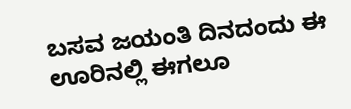ಬಸವ ಜಯಂತಿ ದಿನದಂದು ಈ ಊರಿನಲ್ಲಿ ಈಗಲೂ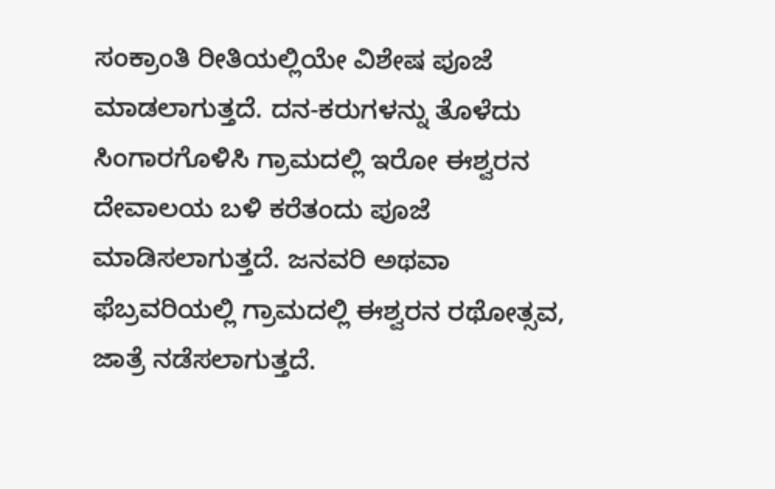ಸಂಕ್ರಾಂತಿ ರೀತಿಯಲ್ಲಿಯೇ ವಿಶೇಷ ಪೂಜೆ ಮಾಡಲಾಗುತ್ತದೆ. ದನ-ಕರುಗಳನ್ನು ತೊಳೆದು ಸಿಂಗಾರಗೊಳಿಸಿ ಗ್ರಾಮದಲ್ಲಿ ಇರೋ ಈಶ್ವರನ ದೇವಾಲಯ ಬಳಿ ಕರೆತಂದು ಪೂಜೆ ಮಾಡಿಸಲಾಗುತ್ತದೆ. ಜನವರಿ ಅಥವಾ ಫೆಬ್ರವರಿಯಲ್ಲಿ ಗ್ರಾಮದಲ್ಲಿ ಈಶ್ವರನ ರಥೋತ್ಸವ, ಜಾತ್ರೆ ನಡೆಸಲಾಗುತ್ತದೆ.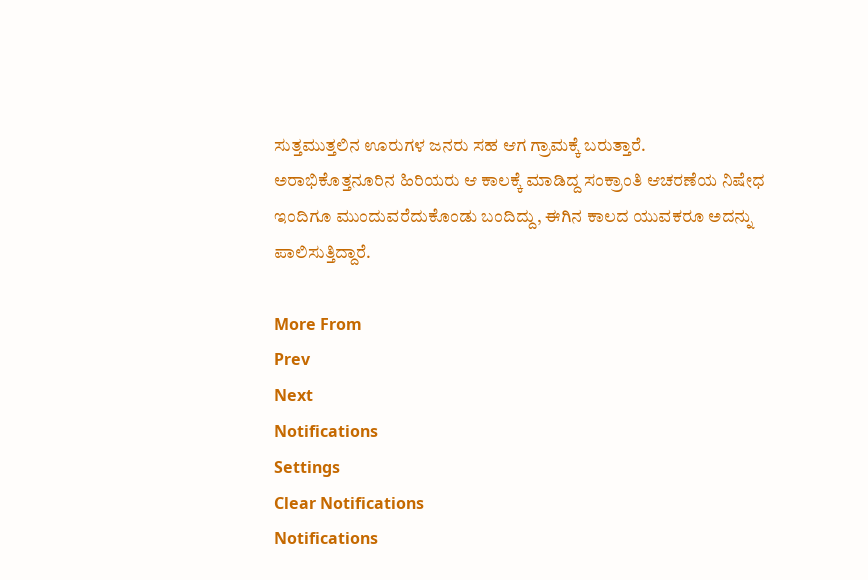ಸುತ್ತಮುತ್ತಲಿನ ಊರುಗಳ ಜನರು ಸಹ ಆಗ ಗ್ರಾಮಕ್ಕೆ ಬರುತ್ತಾರೆ. ಅರಾಭಿಕೊತ್ತನೂರಿನ ಹಿರಿಯರು ಆ ಕಾಲಕ್ಕೆ ಮಾಡಿದ್ದ ಸಂಕ್ರಾಂತಿ ಆಚರಣೆಯ ನಿಷೇಧ ಇಂದಿಗೂ ಮುಂದುವರೆದುಕೊಂಡು ಬಂದಿದ್ದು, ಈಗಿನ ಕಾಲದ ಯುವಕರೂ ಅದನ್ನು ಪಾಲಿಸುತ್ತಿದ್ದಾರೆ.

More From
Prev
Next
Notifications
Settings
Clear Notifications
Notifications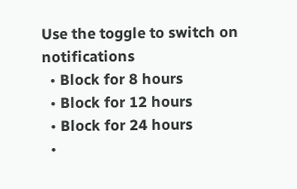Use the toggle to switch on notifications
  • Block for 8 hours
  • Block for 12 hours
  • Block for 24 hours
  •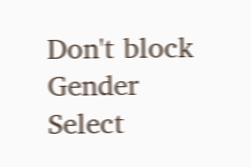Don't block
Gender
Select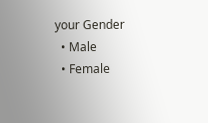your Gender
  • Male
  • Female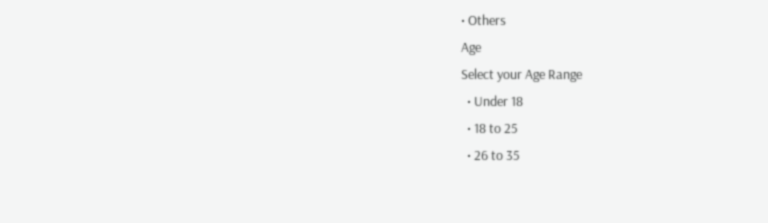• Others
Age
Select your Age Range
  • Under 18
  • 18 to 25
  • 26 to 35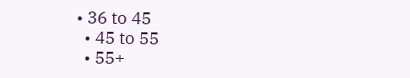• 36 to 45
  • 45 to 55
  • 55+